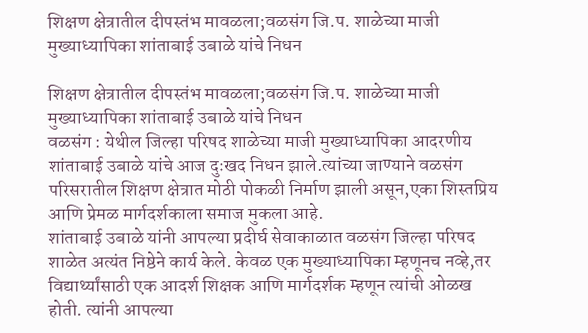शिक्षण क्षेत्रातील दीपस्तंभ मावळला;वळसंग जि.प. शाळेच्या माजी मुख्याध्यापिका शांताबाई उबाळे यांचे निधन

शिक्षण क्षेत्रातील दीपस्तंभ मावळला;वळसंग जि.प. शाळेच्या माजी मुख्याध्यापिका शांताबाई उबाळे यांचे निधन
वळसंग : येथील जिल्हा परिषद शाळेच्या माजी मुख्याध्यापिका आदरणीय शांताबाई उबाळे यांचे आज दुःखद निधन झाले.त्यांच्या जाण्याने वळसंग परिसरातील शिक्षण क्षेत्रात मोठी पोकळी निर्माण झाली असून,एका शिस्तप्रिय आणि प्रेमळ मार्गदर्शकाला समाज मुकला आहे.
शांताबाई उबाळे यांनी आपल्या प्रदीर्घ सेवाकाळात वळसंग जिल्हा परिषद शाळेत अत्यंत निष्ठेने कार्य केले. केवळ एक मुख्याध्यापिका म्हणूनच नव्हे,तर विद्यार्थ्यांसाठी एक आदर्श शिक्षक आणि मार्गदर्शक म्हणून त्यांची ओळख होती. त्यांनी आपल्या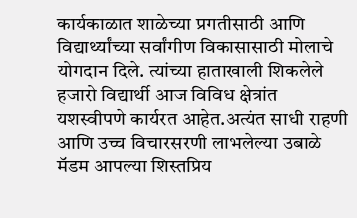कार्यकाळात शाळेच्या प्रगतीसाठी आणि विद्यार्थ्यांच्या सर्वांगीण विकासासाठी मोलाचे योगदान दिले. त्यांच्या हाताखाली शिकलेले हजारो विद्यार्थी आज विविध क्षेत्रांत यशस्वीपणे कार्यरत आहेत.अत्यंत साधी राहणी आणि उच्च विचारसरणी लाभलेल्या उबाळे मॅडम आपल्या शिस्तप्रिय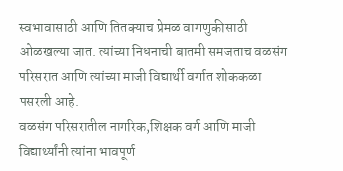स्वभावासाठी आणि तितक्याच प्रेमळ वागणुकीसाठी ओळखल्या जात. त्यांच्या निधनाची बातमी समजताच वळसंग परिसरात आणि त्यांच्या माजी विद्यार्थी वर्गात शोककळा पसरली आहे.
वळसंग परिसरातील नागरिक,शिक्षक वर्ग आणि माजी विद्यार्थ्यांनी त्यांना भावपूर्ण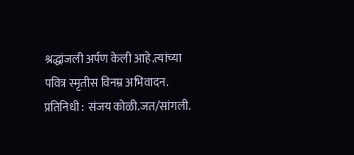श्रद्धांजली अर्पण केली आहे.त्यांच्या पवित्र स्मृतीस विनम्र अभिवादन.
प्रतिनिधी : संजय कोळी.जत/सांगली.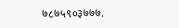७८७५९०३७७७.